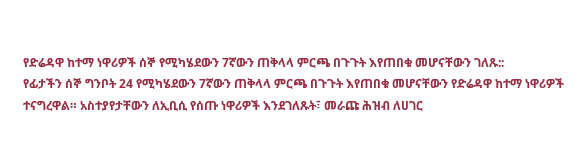የድሬዳዋ ከተማ ነዋሪዎች ሰኞ የሚካሄደውን 7ኛውን ጠቅላላ ምርጫ በጉጉት እየጠበቁ መሆናቸውን ገለጹ::
የፊታችን ሰኞ ግንቦት 24 የሚካሄደውን 7ኛውን ጠቅላላ ምርጫ በጉጉት እየጠበቁ መሆናቸውን የድሬዳዋ ከተማ ነዋሪዎች ተናግረዋል። አስተያየታቸውን ለኢቢሲ የሰጡ ነዋሪዎች እንደገለጹት፣ መራጩ ሕዝብ ለሀገር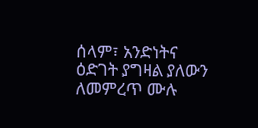ሰላም፣ አንድነትና ዕድገት ያግዛል ያለውን ለመምረጥ ሙሉ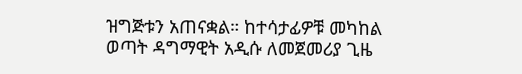ዝግጅቱን አጠናቋል። ከተሳታፊዎቹ መካከል ወጣት ዳግማዊት አዲሱ ለመጀመሪያ ጊዜ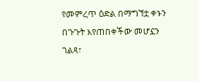የመምረጥ ዕድል በማግኘቷ ቀኑን በጉጉት እየጠበቀችው መሆኗን ገልጻ፣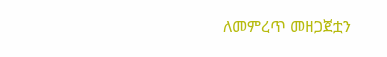ለመምረጥ መዘጋጀቷን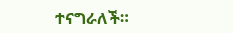ተናግራለች።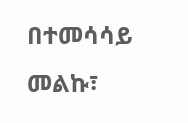በተመሳሳይ መልኩ፣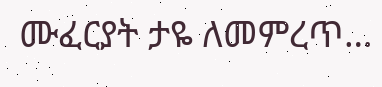ሙፈርያት ታዬ ለመምረጥ…